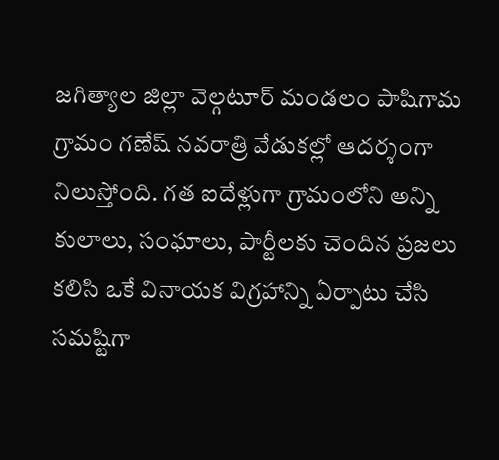జగిత్యాల జిల్లా వెల్గటూర్ మండలం పాషిగామ గ్రామం గణేష్ నవరాత్రి వేడుకల్లో ఆదర్శంగా నిలుస్తోంది. గత ఐదేళ్లుగా గ్రామంలోని అన్ని కులాలు, సంఘాలు, పార్టీలకు చెందిన ప్రజలు కలిసి ఒకే వినాయక విగ్రహాన్ని ఏర్పాటు చేసి సమష్టిగా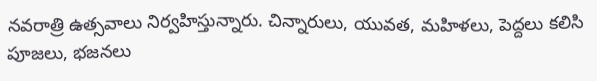నవరాత్రి ఉత్సవాలు నిర్వహిస్తున్నారు. చిన్నారులు, యువత, మహిళలు, పెద్దలు కలిసి పూజలు, భజనలు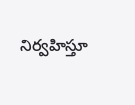నిర్వహిస్తూ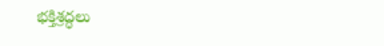భక్తిశ్రద్ధలు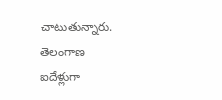చాటుతున్నారు.
తెలంగాణ
ఐదేళ్లుగా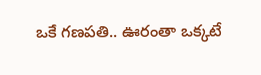ఒకే గణపతి.. ఊరంతా ఒక్కటే